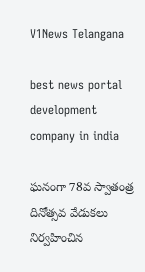V1News Telangana

best news portal development company in india

ఘనంగా 78వ స్వాతంత్ర దినోత్సవ వేడుకలు నిర్వహించిన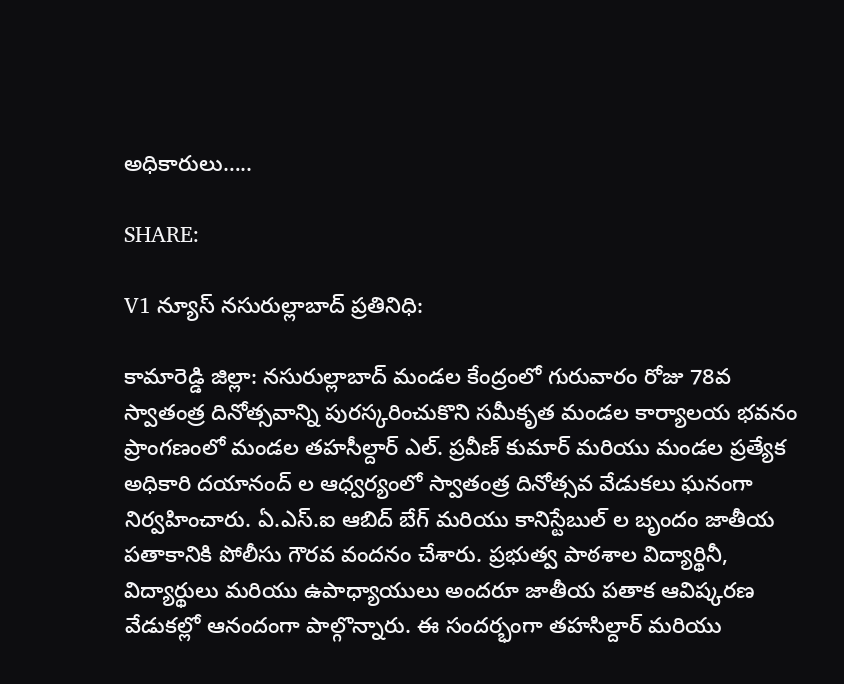అధికారులు…..

SHARE:

V1 న్యూస్ నసురుల్లాబాద్ ప్రతినిధి:

కామారెడ్డి జిల్లా: నసురుల్లాబాద్ మండల కేంద్రంలో గురువారం రోజు 78వ స్వాతంత్ర దినోత్సవాన్ని పురస్కరించుకొని సమీకృత మండల కార్యాలయ భవనం ప్రాంగణంలో మండల తహసీల్దార్ ఎల్. ప్రవీణ్ కుమార్ మరియు మండల ప్రత్యేక అధికారి దయానంద్ ల ఆధ్వర్యంలో స్వాతంత్ర దినోత్సవ వేడుకలు ఘనంగా నిర్వహించారు. ఏ.ఎస్.ఐ ఆబిద్ బేగ్ మరియు కానిస్టేబుల్ ల బృందం జాతీయ పతాకానికి పోలీసు గౌరవ వందనం చేశారు. ప్రభుత్వ పాఠశాల విద్యార్థినీ, విద్యార్థులు మరియు ఉపాధ్యాయులు అందరూ జాతీయ పతాక ఆవిష్కరణ వేడుకల్లో ఆనందంగా పాల్గొన్నారు. ఈ సందర్భంగా తహసిల్దార్ మరియు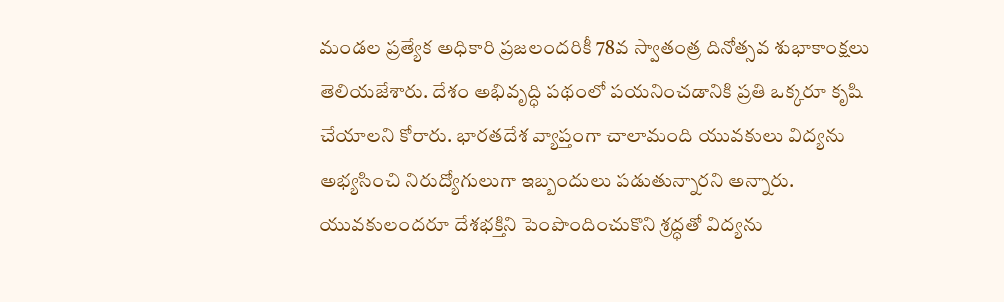మండల ప్రత్యేక అధికారి ప్రజలందరికీ 78వ స్వాతంత్ర దినోత్సవ శుభాకాంక్షలు తెలియజేశారు. దేశం అభివృద్ధి పథంలో పయనించడానికి ప్రతి ఒక్కరూ కృషి చేయాలని కోరారు. భారతదేశ వ్యాప్తంగా చాలామంది యువకులు విద్యను అభ్యసించి నిరుద్యోగులుగా ఇబ్బందులు పడుతున్నారని అన్నారు. యువకులందరూ దేశభక్తిని పెంపొందించుకొని శ్రద్ధతో విద్యను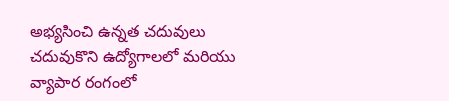అభ్యసించి ఉన్నత చదువులు చదువుకొని ఉద్యోగాలలో మరియు వ్యాపార రంగంలో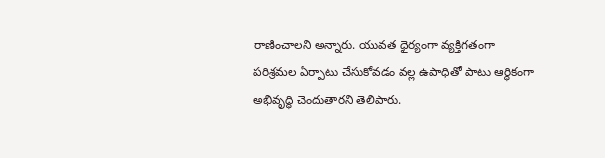రాణించాలని అన్నారు. యువత ధైర్యంగా వ్యక్తిగతంగా పరిశ్రమల ఏర్పాటు చేసుకోవడం వల్ల ఉపాధితో పాటు ఆర్థికంగా అభివృద్ధి చెందుతారని తెలిపారు.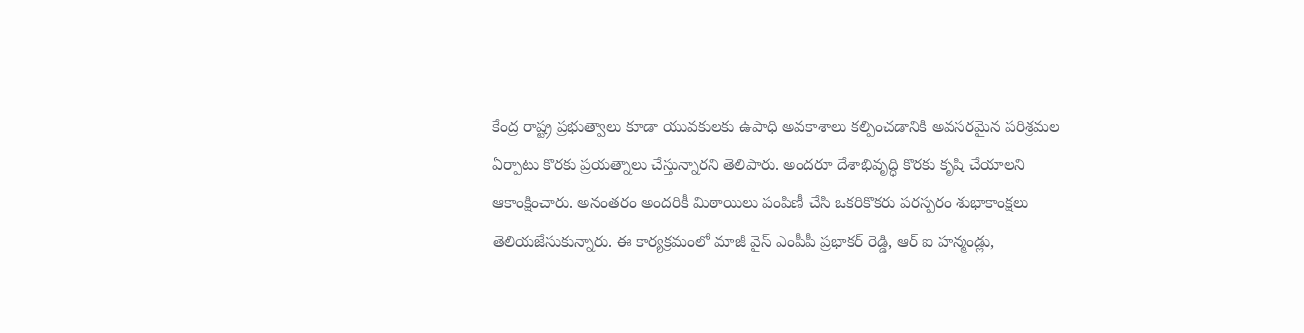కేంద్ర రాష్ట్ర ప్రభుత్వాలు కూడా యువకులకు ఉపాధి అవకాశాలు కల్పించడానికి అవసరమైన పరిశ్రమల ఏర్పాటు కొరకు ప్రయత్నాలు చేస్తున్నారని తెలిపారు. అందరూ దేశాభివృద్ధి కొరకు కృషి చేయాలని ఆకాంక్షించారు. అనంతరం అందరికీ మిఠాయిలు పంపిణీ చేసి ఒకరికొకరు పరస్పరం శుభాకాంక్షలు తెలియజేసుకున్నారు. ఈ కార్యక్రమంలో మాజీ వైస్ ఎంపీపీ ప్రభాకర్ రెడ్డి, ఆర్ ఐ హన్మండ్లు,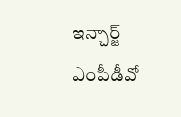ఇన్చార్జ్ ఎంపీడీవో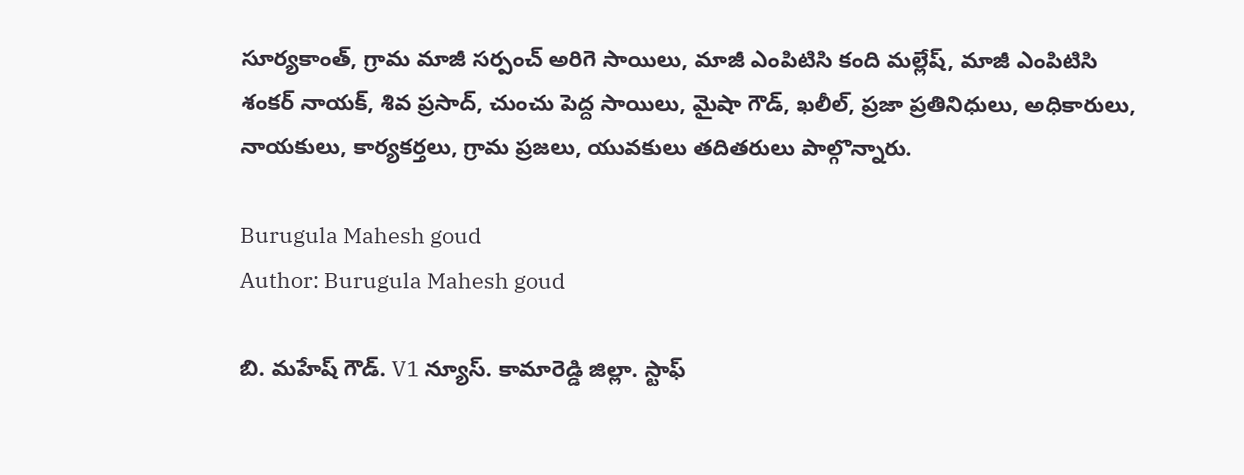సూర్యకాంత్, గ్రామ మాజీ సర్పంచ్ అరిగె సాయిలు, మాజీ ఎంపిటిసి కంది మల్లేష్, మాజీ ఎంపిటిసి శంకర్ నాయక్, శివ ప్రసాద్, చుంచు పెద్ద సాయిలు, మైషా గౌడ్, ఖలీల్, ప్రజా ప్రతినిధులు, అధికారులు, నాయకులు, కార్యకర్తలు, గ్రామ ప్రజలు, యువకులు తదితరులు పాల్గొన్నారు.

Burugula Mahesh goud
Author: Burugula Mahesh goud

బి. మహేష్ గౌడ్. V1 న్యూస్. కామారెడ్డి జిల్లా. స్టాఫ్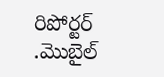రిపోర్టర్ .మొబైల్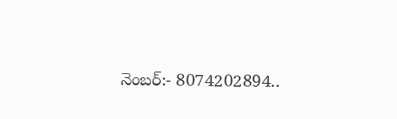నెంబర్:- 8074202894..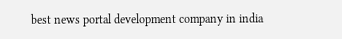best news portal development company in india